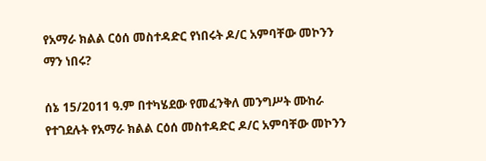የአማራ ክልል ርዕሰ መስተዳድር የነበሩት ዶ/ር አምባቸው መኮንን ማን ነበሩ?

ሰኔ 15/2011 ዓ.ም በተካሄደው የመፈንቅለ መንግሥት ሙከራ የተገደሉት የአማራ ክልል ርዕሰ መስተዳድር ዶ/ር አምባቸው መኮንን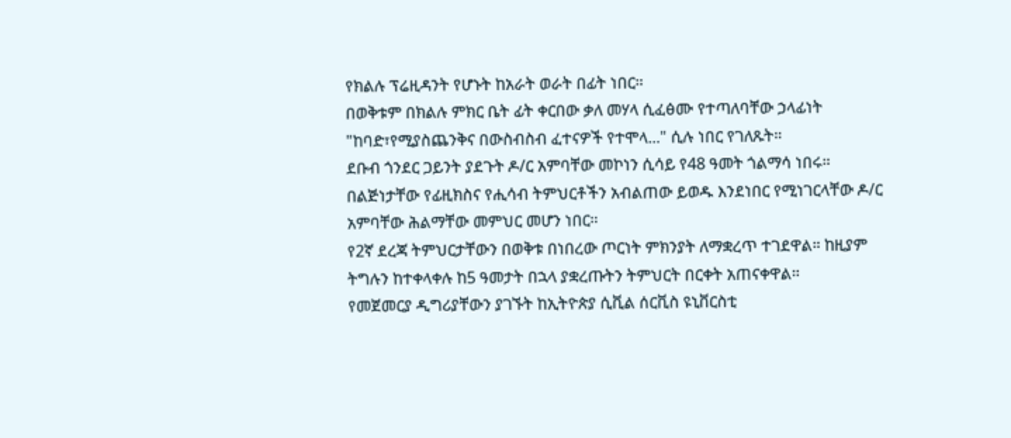የክልሉ ፕሬዚዳንት የሆኑት ከአራት ወራት በፊት ነበር።
በወቅቱም በክልሉ ምክር ቤት ፊት ቀርበው ቃለ መሃላ ሲፈፅሙ የተጣለባቸው ኃላፊነት "ከባድ፣የሚያስጨንቅና በውስብስብ ፈተናዎች የተሞላ..." ሲሉ ነበር የገለጹት።
ደቡብ ጎንደር ጋይንት ያደጉት ዶ/ር አምባቸው መኮነን ሲሳይ የ48 ዓመት ጎልማሳ ነበሩ።
በልጅነታቸው የፊዚክስና የሒሳብ ትምህርቶችን አብልጠው ይወዱ እንደነበር የሚነገርላቸው ዶ/ር አምባቸው ሕልማቸው መምህር መሆን ነበር።
የ2ኛ ደረጃ ትምህርታቸውን በወቅቱ በነበረው ጦርነት ምክንያት ለማቋረጥ ተገደዋል። ከዚያም ትግሉን ከተቀላቀሉ ከ5 ዓመታት በኋላ ያቋረጡትን ትምህርት በርቀት አጠናቀዋል።
የመጀመርያ ዲግሪያቸውን ያገኙት ከኢትዮጵያ ሲቪል ሰርቪስ ዩኒቨርስቲ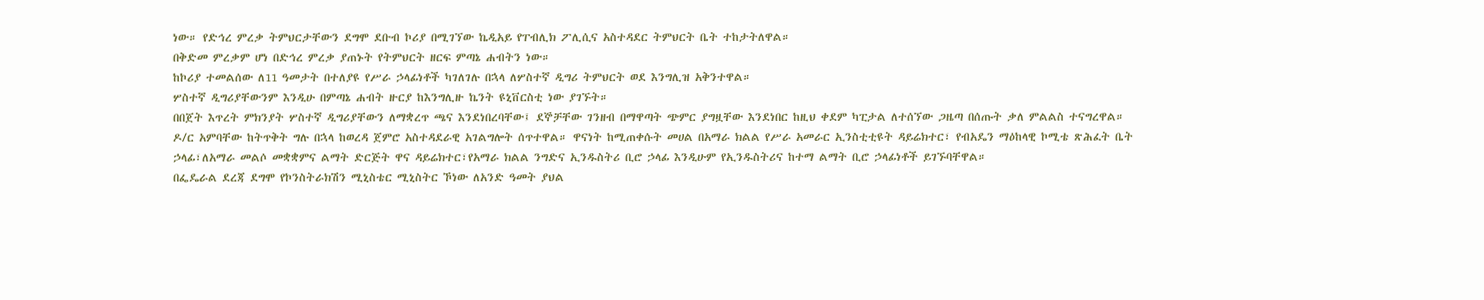ነው። የድኅረ ምረቃ ትምህርታቸውን ደግሞ ደቡብ ኮሪያ በሚገኘው ኬዲአይ የፐብሊክ ፖሊሲና አስተዳደር ትምህርት ቤት ተከታትለዋል።
በቅድመ ምረቃም ሆነ በድኅረ ምረቃ ያጠኑት የትምህርት ዘርፍ ምጣኔ ሐብትን ነው።
ከኮሪያ ተመልሰው ለ11 ዓመታት በተለያዩ የሥራ ኃላፊነቶች ካገለገሉ በኋላ ለሦስተኛ ዲግሪ ትምህርት ወደ እንግሊዝ አቅንተዋል።
ሦስተኛ ዲግሪያቸውንም እንዲሁ በምጣኔ ሐብት ዙርያ ከእንግሊዙ ኬንት ዩኒቨርስቲ ነው ያገኙት።
በበጀት እጥረት ምክንያት ሦስተኛ ዲግሪያቸውን ለማቋረጥ ጫና እንደነበረባቸው፤ ደኞቻቸው ገንዘብ በማዋጣት ጭምር ያግዟቸው እንደነበር ከዚህ ቀደም ካፒታል ለተሰኘው ጋዜጣ በሰጡት ቃለ ምልልስ ተናግረዋል።
ዶ/ር አምባቸው ከትጥቅት ግሉ በኋላ ከወረዳ ጀምሮ አስተዳደራዊ አገልግሎት ሰጥተዋል። ዋናነት ከሚጠቀሱት መሀል በአማራ ክልል የሥራ አመራር ኢንስቲቲዩት ዳይሬክተር፣ የብአዴን ማዕከላዊ ኮሚቴ ጽሕፈት ቤት ኃላፊ፣ለአማራ መልሶ መቋቋምና ልማት ድርጅት ዋና ዳይሬክተር፣የአማራ ክልል ንግድና ኢንዱስትሪ ቢሮ ኃላፊ እንዲሁም የኢንዱስትሪና ከተማ ልማት ቢሮ ኃላፊነቶች ይገኙባቸዋል።
በፌዴራል ደረጃ ደግሞ የኮንስትራክሽን ሚኒስቴር ሚኒስትር ኾነው ለአንድ ዓመት ያህል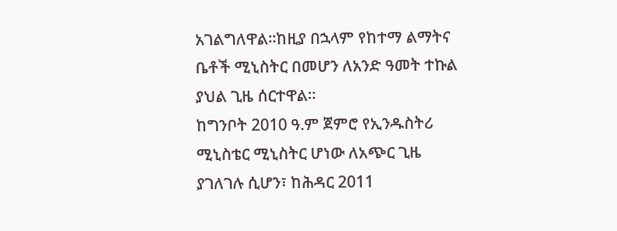አገልግለዋል።ከዚያ በኋላም የከተማ ልማትና ቤቶች ሚኒስትር በመሆን ለአንድ ዓመት ተኩል ያህል ጊዜ ሰርተዋል።
ከግንቦት 2010 ዓ.ም ጀምሮ የኢንዱስትሪ ሚኒስቴር ሚኒስትር ሆነው ለአጭር ጊዜ ያገለገሉ ሲሆን፣ ከሕዳር 2011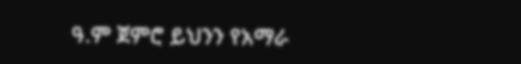ዓ.ም ጀምሮ ይህንን የአማራ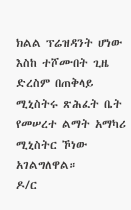ክልል ፕሬዝዳንት ሆነው እስከ ተሾሙበት ጊዜ ድረስም በጠቅላይ ሚኒስትሩ ጽሕፈት ቤት የመሠረተ ልማት አማካሪ ሚኒስትር ኾነው አገልግለዋል።
ዶ/ር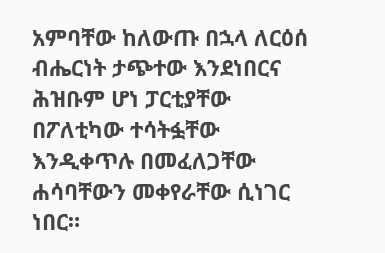አምባቸው ከለውጡ በኋላ ለርዕሰ ብሔርነት ታጭተው እንደነበርና ሕዝቡም ሆነ ፓርቲያቸው በፖለቲካው ተሳትፏቸው እንዲቀጥሉ በመፈለጋቸው ሐሳባቸውን መቀየራቸው ሲነገር ነበር።